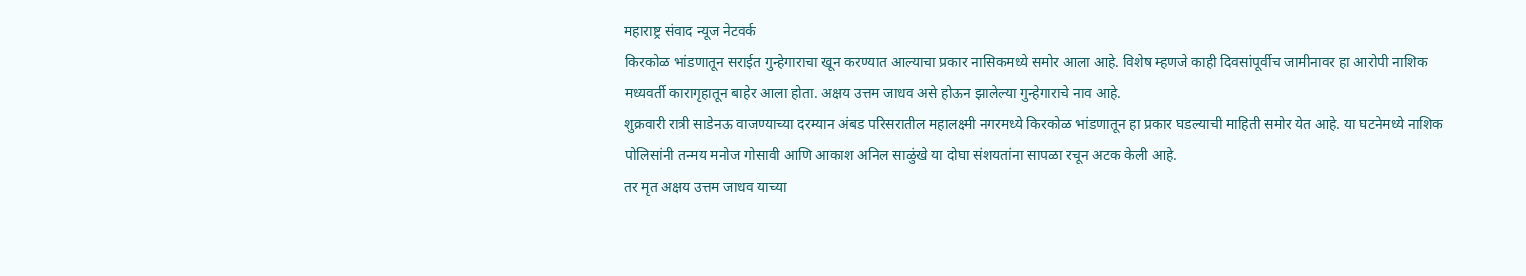महाराष्ट्र संवाद न्यूज नेटवर्क
किरकोळ भांडणातून सराईत गुन्हेगाराचा खून करण्यात आल्याचा प्रकार नासिकमध्ये समोर आला आहे. विशेष म्हणजे काही दिवसांपूर्वीच जामीनावर हा आरोपी नाशिक मध्यवर्ती कारागृहातून बाहेर आला होता. अक्षय उत्तम जाधव असे होऊन झालेल्या गुन्हेगाराचे नाव आहे.
शुक्रवारी रात्री साडेनऊ वाजण्याच्या दरम्यान अंबड परिसरातील महालक्ष्मी नगरमध्ये किरकोळ भांडणातून हा प्रकार घडल्याची माहिती समोर येत आहे. या घटनेमध्ये नाशिक पोलिसांनी तन्मय मनोज गोसावी आणि आकाश अनिल साळुंखे या दोघा संशयतांना सापळा रचून अटक केली आहे.
तर मृत अक्षय उत्तम जाधव याच्या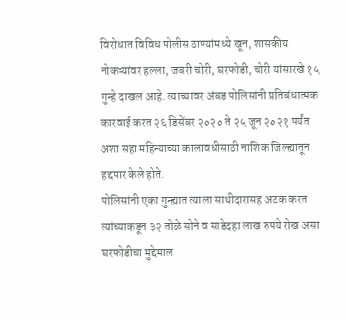विरोधात विविध पोलीस ठाण्यांमध्ये खून, शासकीय नोकऱ्यांवर हल्ला, जबरी चोरी, घरफोडी, चोरी यांसारखे १५ गुन्हे दाखल आहे. त्याच्यावर अंबड पोलिसांनी प्रतिबंधात्मक कारवाई करत २६ डिसेंबर २०२० ते २५ जून २०२१ पर्यंत अशा सहा महिन्याच्या कालावधीसाठी नाशिक जिल्ह्यातून हद्दपार केले होते.
पोलिसांनी एका गुन्ह्यात त्याला साथीदारासह अटक करत त्यांच्याकडून ३२ तोळे सोने व साडेदहा लाख रुपये रोख असा घरफोडीचा मुद्देमाल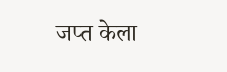जप्त केला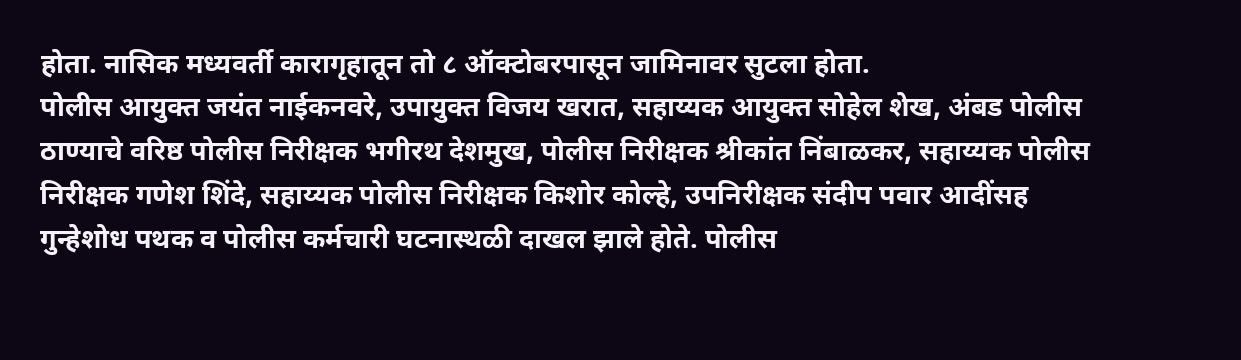होता. नासिक मध्यवर्ती कारागृहातून तो ८ ऑक्टोबरपासून जामिनावर सुटला होता.
पोलीस आयुक्त जयंत नाईकनवरे, उपायुक्त विजय खरात, सहाय्यक आयुक्त सोहेल शेख, अंबड पोलीस ठाण्याचे वरिष्ठ पोलीस निरीक्षक भगीरथ देशमुख, पोलीस निरीक्षक श्रीकांत निंबाळकर, सहाय्यक पोलीस निरीक्षक गणेश शिंदे, सहाय्यक पोलीस निरीक्षक किशोर कोल्हे, उपनिरीक्षक संदीप पवार आदींसह गुन्हेशोध पथक व पोलीस कर्मचारी घटनास्थळी दाखल झाले होते. पोलीस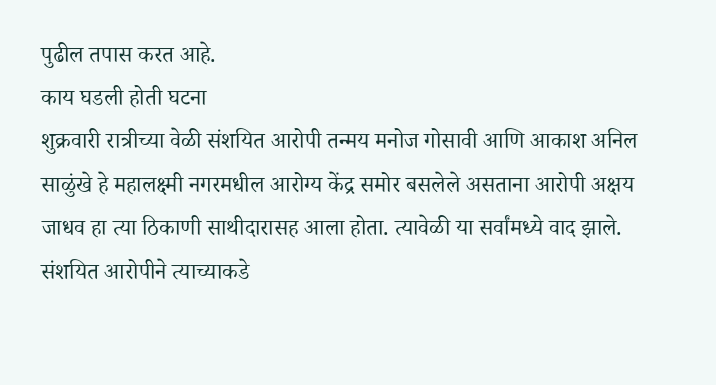पुढील तपास करत आहे.
काय घडली होती घटना
शुक्रवारी रात्रीच्या वेळी संशयित आरोपी तन्मय मनोज गोसावी आणि आकाश अनिल साळुंखे हे महालक्ष्मी नगरमधील आरोग्य केंद्र समोर बसलेले असताना आरोपी अक्षय जाधव हा त्या ठिकाणी साथीदारासह आला होता. त्यावेळी या सर्वांमध्ये वाद झाले. संशयित आरोपीने त्याच्याकडे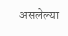असलेल्या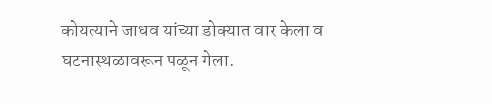कोयत्याने जाधव यांच्या डोक्यात वार केला व घटनास्थळावरून पळून गेला.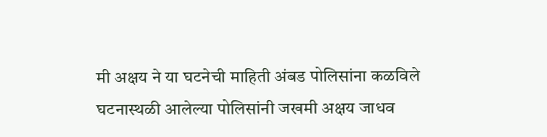मी अक्षय ने या घटनेची माहिती अंबड पोलिसांना कळविले घटनास्थळी आलेल्या पोलिसांनी जखमी अक्षय जाधव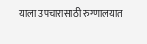याला उपचारासाठी रुग्णालयात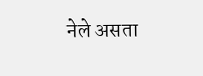नेले असता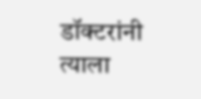डॉक्टरांनी त्याला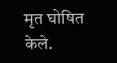मृत घोषित केले.